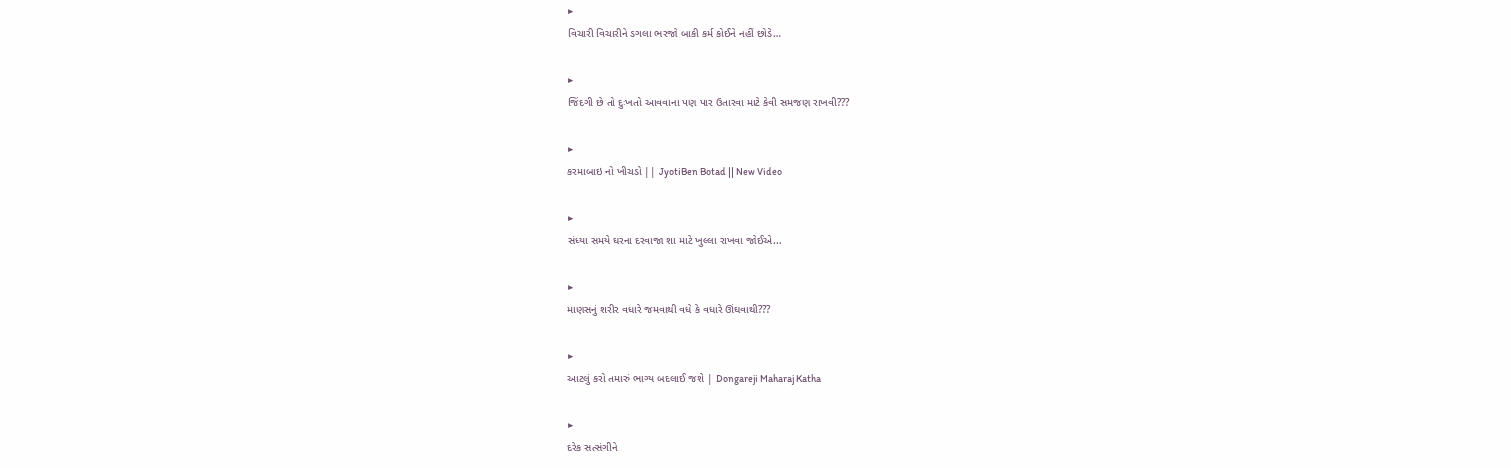▶
વિચારી વિચારીને ડગલા ભરજો બાકી કર્મ કોઈને નહીં છોડે…

▶
જિંદગી છે તો દુઃખતો આવવાના પણ પાર ઉતારવા માટે કેવી સમજણ રાખવી???

▶
કરમાબાઇ નો ખીચડો || JyotiBen Botad || New Video

▶
સંધ્યા સમયે ઘરના દરવાજા શા માટે ખુલ્લા રાખવા જોઈએ...

▶
માણસનું શરીર વધારે જમવાથી વધે કે વધારે ઊંઘવાથી???

▶
આટલું કરો તમારું ભાગ્ય બદલાઈ જશે | Dongareji Maharaj Katha

▶
દરેક સત્સંગીને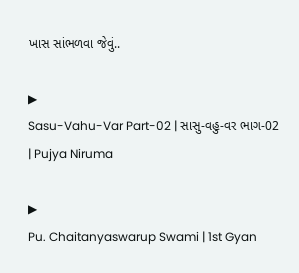ખાસ સાંભળવા જેવું..

▶
Sasu-Vahu-Var Part-02 | સાસુ-વહુ-વર ભાગ-02 | Pujya Niruma

▶
Pu. Chaitanyaswarup Swami | 1st Gyan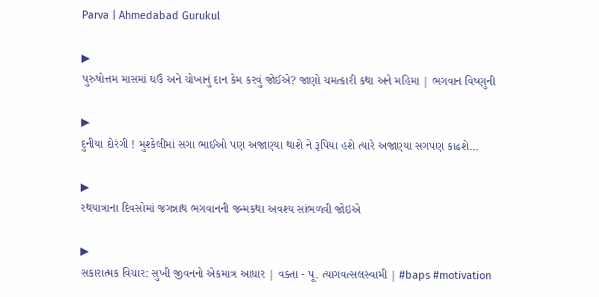Parva | Ahmedabad Gurukul

▶
પુરુષોત્તમ માસમાં ઘઉં અને ચોખાનું દાન કેમ કરવું જોઈએ? જાણો ચમત્કારી કથા અને મહિમા | ભગવાન વિષ્ણુની

▶
દુનીયા દોરંગી ! મુશ્કેલીમાં સગા ભાઈઓ પણ અજાણ્યા થાશે ને રૂપિયા હશે ત્યારે અજાણ્યા સગપણ કાઢશે…

▶
રથયાત્રાના દિવસોમાં જગન્નાથ ભગવાનની જન્મકથા અવશ્ય સાંભળવી જોઇએ

▶
સકારાત્મક વિચાર: સુખી જીવનનો એકમાત્ર આધાર | વક્તા - પૂ. ત્યાગવત્સલસ્વામી | #baps #motivation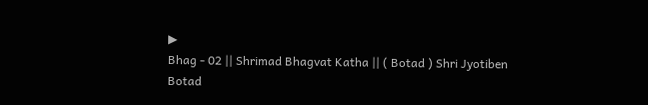▶
Bhag - 02 || Shrimad Bhagvat Katha || ( Botad ) Shri Jyotiben Botad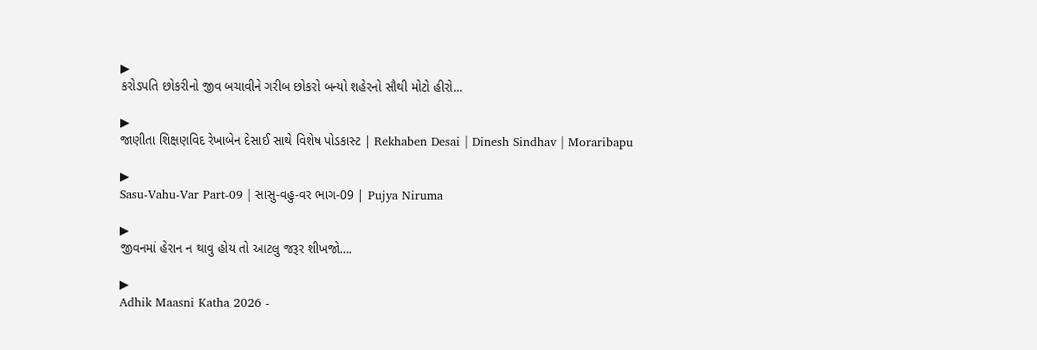▶
કરોડપતિ છોકરીનો જીવ બચાવીને ગરીબ છોકરો બન્યો શહેરનો સૌથી મોટો હીરો...

▶
જાણીતા શિક્ષણવિદ રેખાબેન દેસાઈ સાથે વિશેષ પોડકાસ્ટ | Rekhaben Desai | Dinesh Sindhav | Moraribapu

▶
Sasu-Vahu-Var Part-09 | સાસુ-વહુ-વર ભાગ-09 | Pujya Niruma

▶
જીવનમાં હેરાન ન થાવુ હોય તો આટલુ જરૂર શીખજો….

▶
Adhik Maasni Katha 2026 -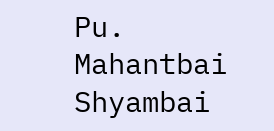Pu. Mahantbai Shyambai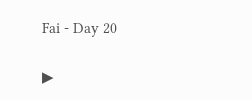Fai - Day 20

▶